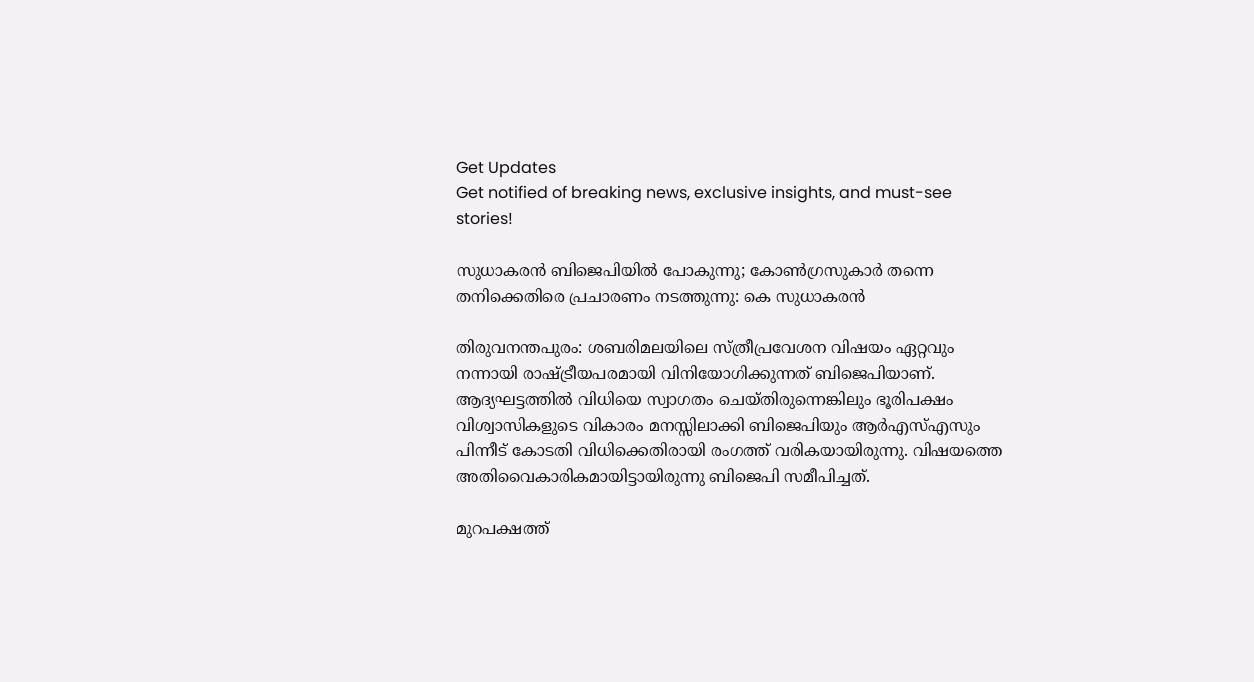Get Updates
Get notified of breaking news, exclusive insights, and must-see stories!

സുധാകരന്‍ ബിജെപിയില്‍ പോകുന്നു; കോണ്‍ഗ്രസുകാര്‍ തന്നെ തനിക്കെതിരെ പ്രചാരണം നടത്തുന്നു: കെ സുധാകരന്‍

തിരുവനന്തപുരം: ശബരിമലയിലെ സ്ത്രീപ്രവേശന വിഷയം ഏറ്റവും നന്നായി രാഷ്ട്രീയപരമായി വിനിയോഗിക്കുന്നത് ബിജെപിയാണ്. ആദ്യഘട്ടത്തില്‍ വിധിയെ സ്വാഗതം ചെയ്തിരുന്നെങ്കിലും ഭൂരിപക്ഷം വിശ്വാസികളുടെ വികാരം മനസ്സിലാക്കി ബിജെപിയും ആര്‍എസ്എസും പിന്നീട് കോടതി വിധിക്കെതിരായി രംഗത്ത് വരികയായിരുന്നു. വിഷയത്തെ അതിവൈകാരികമായിട്ടായിരുന്നു ബിജെപി സമീപിച്ചത്.

മുറപക്ഷത്ത്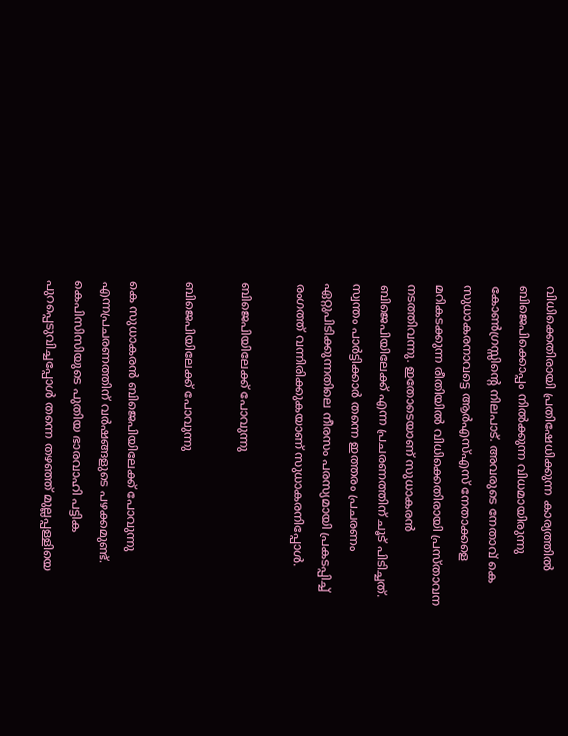വിധിക്കെതിരായി പ്രതിഷേധിക്കുന്ന കാര്യത്തില്‍ ബിജെപിക്കൊപ്പം നില്‍ക്കുന്ന വിധമായിരുന്നു കോണ്‍ഗ്രസ്സിന്റെ നിലപാട്. അവരുടെ നേതാവ് കെ സുധാകരനാവട്ടെ ആര്‍എസ്എസ് നേതാക്കളെ മറികടക്കുന്ന രീതിയില്‍ വിധിക്കെതിരായി പ്രസ്താവന നടത്തിവന്നു. ഇതോടെയാണ് സുധാകരന്‍ ബിജെപിയിലേക്ക് എന്ന പ്രചരണത്തിന് ചൂട് പിടിച്ചത്. സ്വന്തം പാര്‍ട്ടിക്കാര്‍ തന്നെ ഇത്തരം പ്രചരണം ഏറ്റുപിടിക്കുന്നതിലെ നീരസം പരസ്യമായി പ്രകടപ്പിച്ച് രംഗത്ത് വന്നിരിക്കുകയാണ് സുധാകരനിപ്പോള്‍.

ബിജെപിയിലേക്ക് പോവുന്നു

ബിജെപിയിലേക്ക് പോവുന്നു

കെ സുധാകരന്‍ ബിജെപിയിലേക്ക് പോവുന്നു എന്നപ്രചരണത്തിന് വര്‍ഷങ്ങളുടെ പഴക്കമുണ്ട്. കെപിസിസിയുടെ പുതിയ ഭാരവാഹി പട്ടിക പുറപ്പെടുവിച്ചപ്പോള്‍ തന്നെ തഴഞ്ഞ് മുല്ലപ്പള്ളിയെ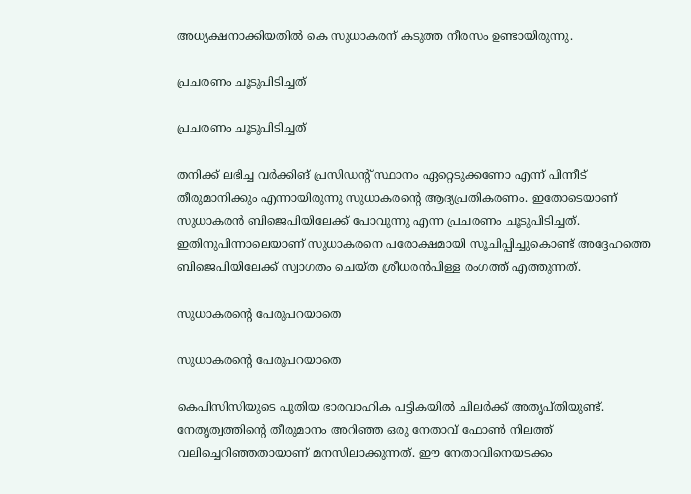അധ്യക്ഷനാക്കിയതില്‍ കെ സുധാകരന് കടുത്ത നീരസം ഉണ്ടായിരുന്നു.

പ്രചരണം ചൂടുപിടിച്ചത്

പ്രചരണം ചൂടുപിടിച്ചത്

തനിക്ക് ലഭിച്ച വര്‍ക്കിങ് പ്രസിഡന്റ് സ്ഥാനം ഏറ്റെടുക്കണോ എന്ന് പിന്നീട് തീരുമാനിക്കും എന്നായിരുന്നു സുധാകരന്റെ ആദ്യപ്രതികരണം. ഇതോടെയാണ് സുധാകരന്‍ ബിജെപിയിലേക്ക് പോവുന്നു എന്ന പ്രചരണം ചൂടുപിടിച്ചത്. ഇതിനുപിന്നാലെയാണ് സുധാകരനെ പരോക്ഷമായി സൂചിപ്പിച്ചുകൊണ്ട് അദ്ദേഹത്തെ ബിജെപിയിലേക്ക് സ്വാഗതം ചെയ്ത ശ്രീധരന്‍പിള്ള രംഗത്ത് എത്തുന്നത്.

സുധാകരന്റെ പേരുപറയാതെ

സുധാകരന്റെ പേരുപറയാതെ

കെപിസിസിയുടെ പുതിയ ഭാരവാഹിക പട്ടികയില്‍ ചിലര്‍ക്ക് അതൃപ്തിയുണ്ട്. നേതൃത്വത്തിന്റെ തീരുമാനം അറിഞ്ഞ ഒരു നേതാവ് ഫോണ്‍ നിലത്ത് വലിച്ചെറിഞ്ഞതായാണ് മനസിലാക്കുന്നത്. ഈ നേതാവിനെയടക്കം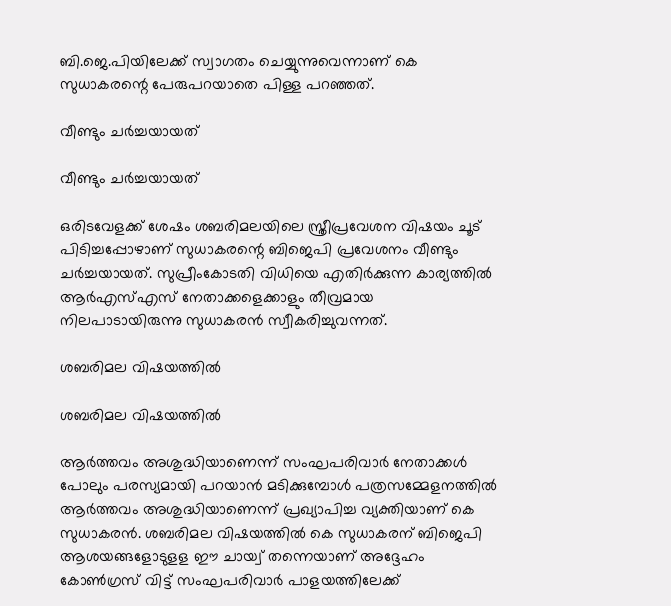ബി.ജെ.പിയിലേക്ക് സ്വാഗതം ചെയ്യുന്നുവെന്നാണ് കെ സുധാകരന്റെ പേരുപറയാതെ പിള്ള പറഞ്ഞത്.

വീണ്ടും ചര്‍ച്ചയായത്

വീണ്ടും ചര്‍ച്ചയായത്

ഒരിടവേളക്ക് ശേഷം ശബരിമലയിലെ സ്ത്രീപ്രവേശന വിഷയം ചൂട് പിടിച്ചപ്പോഴാണ് സുധാകരന്റെ ബിജെപി പ്രവേശനം വീണ്ടും ചര്‍ച്ചയായത്. സുപ്രീംകോടതി വിധിയെ എതിര്‍ക്കുന്ന കാര്യത്തില്‍ ആര്‍എസ്എസ് നേതാക്കളെക്കാളും തീവ്രമായ നിലപാടായിരുന്നു സുധാകരന്‍ സ്വീകരിച്ചുവന്നത്.

ശബരിമല വിഷയത്തില്‍

ശബരിമല വിഷയത്തില്‍

ആര്‍ത്തവം അശുദ്ധിയാണെന്ന് സംഘപരിവാര്‍ നേതാക്കള്‍ പോലും പരസ്യമായി പറയാന്‍ മടിക്കുമ്പോള്‍ പത്രസമ്മേളനത്തില്‍ ആര്‍ത്തവം അശുദ്ധിയാണെന്ന് പ്രഖ്യാപിച്ച വ്യക്തിയാണ് കെ സുധാകരന്‍. ശബരിമല വിഷയത്തില്‍ കെ സുധാകരന് ബിജെപി ആശയങ്ങളോടുളള ഈ ചായ്വ് തന്നെയാണ് അദ്ദേഹം കോണ്‍ഗ്രസ് വിട്ട് സംഘപരിവാര്‍ പാളയത്തിലേക്ക്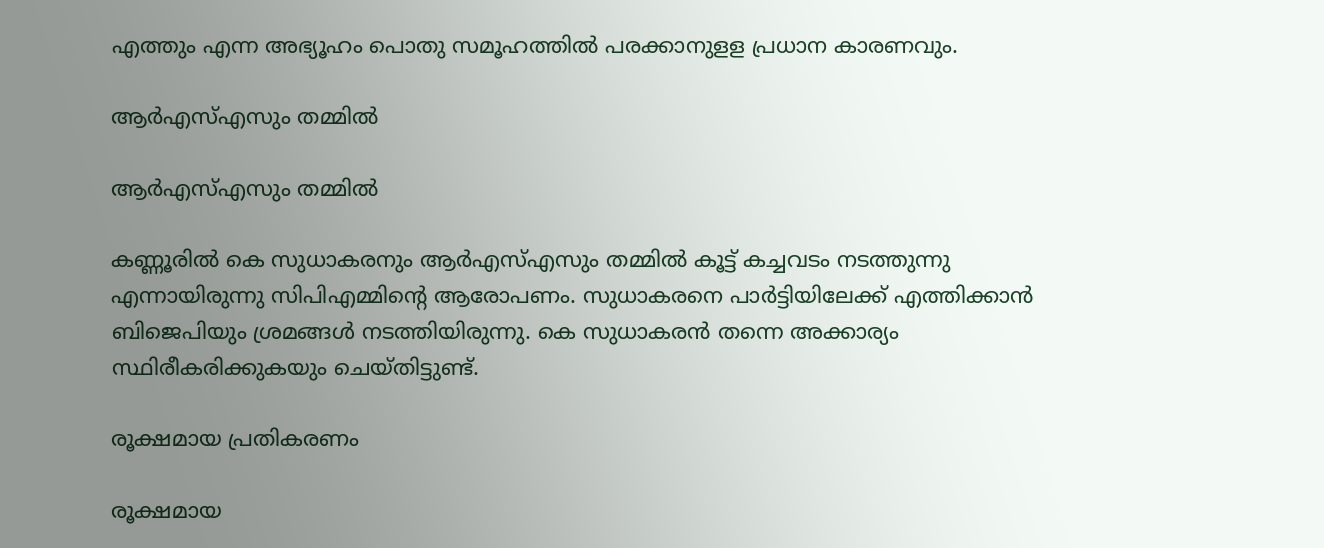എത്തും എന്ന അഭ്യൂഹം പൊതു സമൂഹത്തില്‍ പരക്കാനുളള പ്രധാന കാരണവും.

ആര്‍എസ്എസും തമ്മില്‍

ആര്‍എസ്എസും തമ്മില്‍

കണ്ണൂരില്‍ കെ സുധാകരനും ആര്‍എസ്എസും തമ്മില്‍ കൂട്ട് കച്ചവടം നടത്തുന്നു എന്നായിരുന്നു സിപിഎമ്മിന്റെ ആരോപണം. സുധാകരനെ പാര്‍ട്ടിയിലേക്ക് എത്തിക്കാന്‍ ബിജെപിയും ശ്രമങ്ങള്‍ നടത്തിയിരുന്നു. കെ സുധാകരന്‍ തന്നെ അക്കാര്യം സ്ഥിരീകരിക്കുകയും ചെയ്തിട്ടുണ്ട്.

രൂക്ഷമായ പ്രതികരണം

രൂക്ഷമായ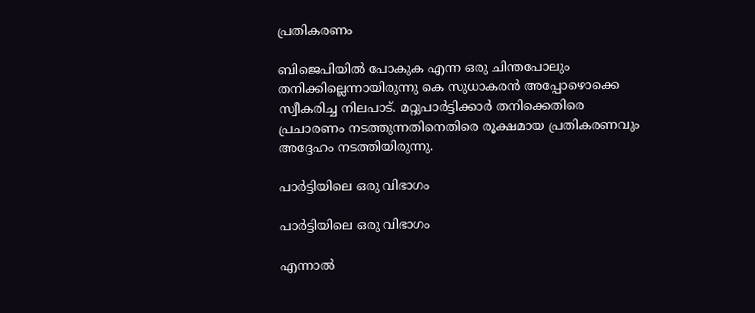പ്രതികരണം

ബിജെപിയില്‍ പോകുക എന്ന ഒരു ചിന്തപോലും തനിക്കില്ലെന്നായിരുന്നു കെ സുധാകരന്‍ അപ്പോഴൊക്കെ സ്വീകരിച്ച നിലപാട്. മറ്റുപാര്‍ട്ടിക്കാര്‍ തനിക്കെതിരെ പ്രചാരണം നടത്തുന്നതിനെതിരെ രൂക്ഷമായ പ്രതികരണവും അദ്ദേഹം നടത്തിയിരുന്നു.

പാര്‍ട്ടിയിലെ ഒരു വിഭാഗം

പാര്‍ട്ടിയിലെ ഒരു വിഭാഗം

എന്നാല്‍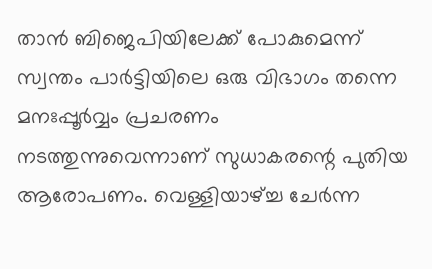താന്‍ ബിജെപിയിലേക്ക് പോകുമെന്ന് സ്വന്തം പാര്‍ട്ടിയിലെ ഒരു വിഭാഗം തന്നെ മനഃപ്പൂര്‍വ്വം പ്രചരണം നടത്തുന്നുവെന്നാണ് സുധാകരന്റെ പുതിയ ആരോപണം. വെള്ളിയാഴ്ച്ച ചേര്‍ന്ന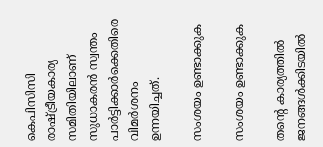കെപിസിസി രാഷ്ട്രീയകാര്യ സമിതിയിലാണ് സുധാകരന്‍ സ്വന്തം പാര്‍ട്ടിക്കാര്‍ക്കെതിരെ വിമര്‍ശനം ഉന്നയിച്ചത്.

സംശയം ഉണ്ടാക്കുക

സംശയം ഉണ്ടാക്കുക

തന്റെ കാര്യത്തില്‍ ജനങ്ങള്‍ക്കിടയില്‍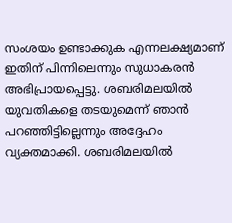സംശയം ഉണ്ടാക്കുക എന്നലക്ഷ്യമാണ് ഇതിന് പിന്നിലെന്നും സുധാകരന്‍ അഭിപ്രായപ്പെട്ടു. ശബരിമലയില്‍ യുവതികളെ തടയുമെന്ന് ഞാന്‍ പറഞ്ഞിട്ടില്ലെന്നും അദ്ദേഹം വ്യക്തമാക്കി. ശബരിമലയില്‍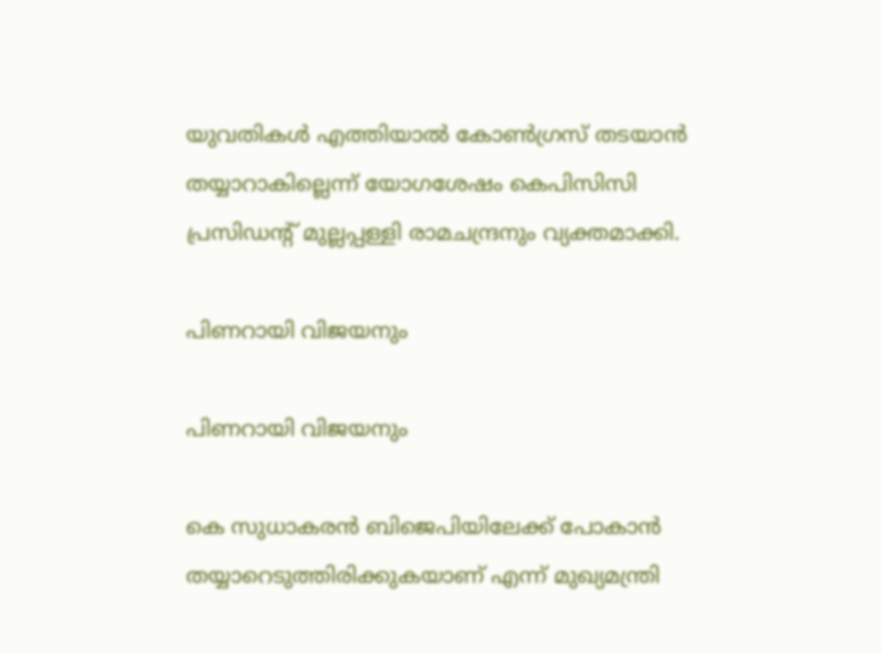യുവതികള്‍ എത്തിയാല്‍ കോണ്‍ഗ്രസ് തടയാന്‍ തയ്യാറാകില്ലെന്ന് യോഗശേഷം കെപിസിസി പ്രസിഡന്റ് മുല്ലപ്പള്ളി രാമചന്ദ്രനും വ്യക്തമാക്കി.

പിണറായി വിജയനും

പിണറായി വിജയനും

കെ സുധാകരന്‍ ബിജെപിയിലേക്ക് പോകാന്‍ തയ്യാറെടുത്തിരിക്കുകയാണ് എന്ന് മുഖ്യമന്ത്രി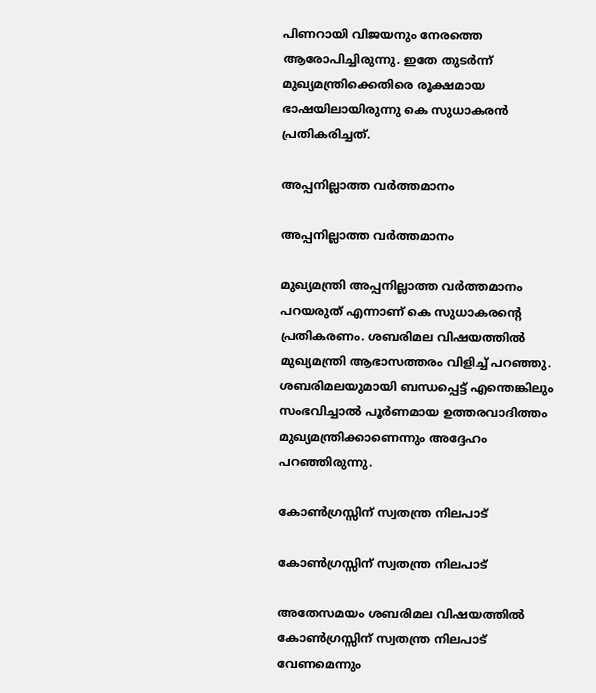പിണറായി വിജയനും നേരത്തെ ആരോപിച്ചിരുന്നു. ഇതേ തുടര്‍ന്ന് മുഖ്യമന്ത്രിക്കെതിരെ രൂക്ഷമായ ഭാഷയിലായിരുന്നു കെ സുധാകരന്‍ പ്രതികരിച്ചത്.

അപ്പനില്ലാത്ത വര്‍ത്തമാനം

അപ്പനില്ലാത്ത വര്‍ത്തമാനം

മുഖ്യമന്ത്രി അപ്പനില്ലാത്ത വര്‍ത്തമാനം പറയരുത് എന്നാണ് കെ സുധാകരന്റെ പ്രതികരണം. ശബരിമല വിഷയത്തില്‍ മുഖ്യമന്ത്രി ആഭാസത്തരം വിളിച്ച് പറഞ്ഞു. ശബരിമലയുമായി ബന്ധപ്പെട്ട് എന്തെങ്കിലും സംഭവിച്ചാല്‍ പൂര്‍ണമായ ഉത്തരവാദിത്തം മുഖ്യമന്ത്രിക്കാണെന്നും അദ്ദേഹം പറഞ്ഞിരുന്നു.

കോണ്‍ഗ്രസ്സിന് സ്വതന്ത്ര നിലപാട്

കോണ്‍ഗ്രസ്സിന് സ്വതന്ത്ര നിലപാട്

അതേസമയം ശബരിമല വിഷയത്തില്‍ കോണ്‍ഗ്രസ്സിന് സ്വതന്ത്ര നിലപാട് വേണമെന്നും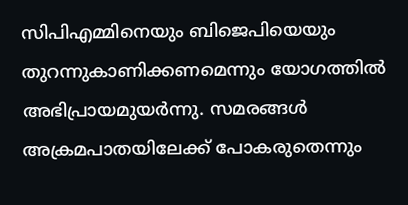സിപിഎമ്മിനെയും ബിജെപിയെയും തുറന്നുകാണിക്കണമെന്നും യോഗത്തില്‍ അഭിപ്രായമുയര്‍ന്നു. സമരങ്ങള്‍ അക്രമപാതയിലേക്ക് പോകരുതെന്നും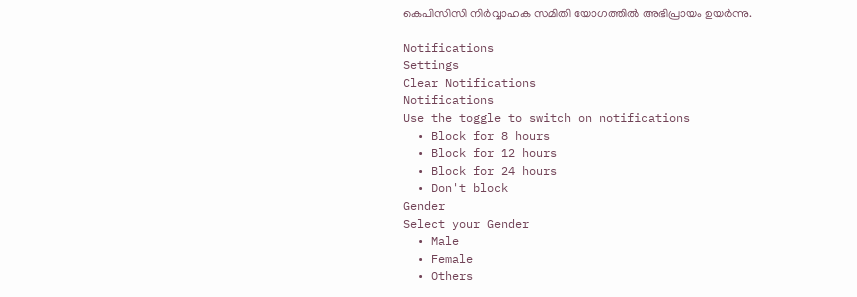കെപിസിസി നിര്‍വ്വാഹക സമിതി യോഗത്തില്‍ അഭിപ്രായം ഉയര്‍ന്നു.

Notifications
Settings
Clear Notifications
Notifications
Use the toggle to switch on notifications
  • Block for 8 hours
  • Block for 12 hours
  • Block for 24 hours
  • Don't block
Gender
Select your Gender
  • Male
  • Female
  • Others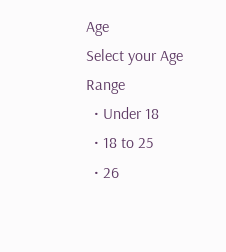Age
Select your Age Range
  • Under 18
  • 18 to 25
  • 26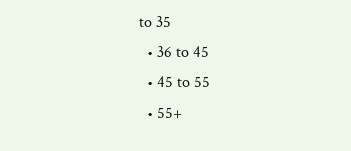to 35
  • 36 to 45
  • 45 to 55
  • 55+